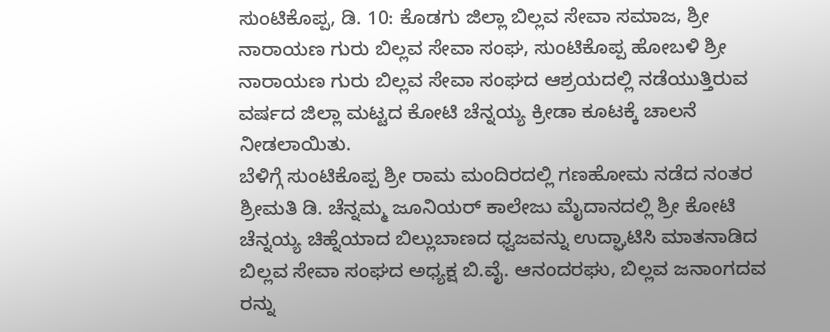ಸುಂಟಿಕೊಪ್ಪ, ಡಿ. 10: ಕೊಡಗು ಜಿಲ್ಲಾ ಬಿಲ್ಲವ ಸೇವಾ ಸಮಾಜ, ಶ್ರೀ ನಾರಾಯಣ ಗುರು ಬಿಲ್ಲವ ಸೇವಾ ಸಂಘ, ಸುಂಟಿಕೊಪ್ಪ ಹೋಬಳಿ ಶ್ರೀ ನಾರಾಯಣ ಗುರು ಬಿಲ್ಲವ ಸೇವಾ ಸಂಘದ ಆಶ್ರಯದಲ್ಲಿ ನಡೆಯುತ್ತಿರುವ ವರ್ಷದ ಜಿಲ್ಲಾ ಮಟ್ಟದ ಕೋಟಿ ಚೆನ್ನಯ್ಯ ಕ್ರೀಡಾ ಕೂಟಕ್ಕೆ ಚಾಲನೆ ನೀಡಲಾಯಿತು.
ಬೆಳಿಗ್ಗೆ ಸುಂಟಿಕೊಪ್ಪ ಶ್ರೀ ರಾಮ ಮಂದಿರದಲ್ಲಿ ಗಣಹೋಮ ನಡೆದ ನಂತರ ಶ್ರೀಮತಿ ಡಿ. ಚೆನ್ನಮ್ಮ ಜೂನಿಯರ್ ಕಾಲೇಜು ಮೈದಾನದಲ್ಲಿ ಶ್ರೀ ಕೋಟಿ ಚೆನ್ನಯ್ಯ ಚಿಹ್ನೆಯಾದ ಬಿಲ್ಲುಬಾಣದ ಧ್ವಜವನ್ನು ಉದ್ಘಾಟಿಸಿ ಮಾತನಾಡಿದ ಬಿಲ್ಲವ ಸೇವಾ ಸಂಘದ ಅಧ್ಯಕ್ಷ ಬಿ.ವೈ. ಆನಂದರಘು, ಬಿಲ್ಲವ ಜನಾಂಗದವ ರನ್ನು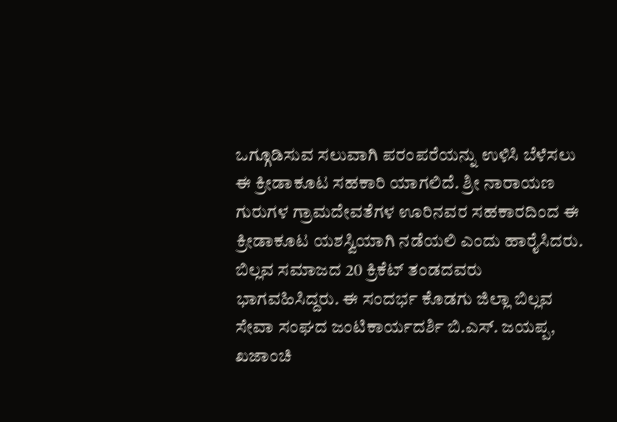ಒಗ್ಗೂಡಿಸುವ ಸಲುವಾಗಿ ಪರಂಪರೆಯನ್ನು ಉಳಿಸಿ ಬೆಳೆಸಲು ಈ ಕ್ರೀಡಾಕೂಟ ಸಹಕಾರಿ ಯಾಗಲಿದೆ. ಶ್ರೀ ನಾರಾಯಣ ಗುರುಗಳ ಗ್ರಾಮದೇವತೆಗಳ ಊರಿನವರ ಸಹಕಾರದಿಂದ ಈ ಕ್ರೀಡಾಕೂಟ ಯಶಸ್ವಿಯಾಗಿ ನಡೆಯಲಿ ಎಂದು ಹಾರೈಸಿದರು.
ಬಿಲ್ಲವ ಸಮಾಜದ 20 ಕ್ರಿಕೆಟ್ ತಂಡದವರು ಭಾಗವಹಿಸಿದ್ದರು. ಈ ಸಂದರ್ಭ ಕೊಡಗು ಜಿಲ್ಲಾ ಬಿಲ್ಲವ ಸೇವಾ ಸಂಘದ ಜಂಟಿಕಾರ್ಯದರ್ಶಿ ಬಿ.ಎಸ್. ಜಯಪ್ಪ, ಖಜಾಂಚಿ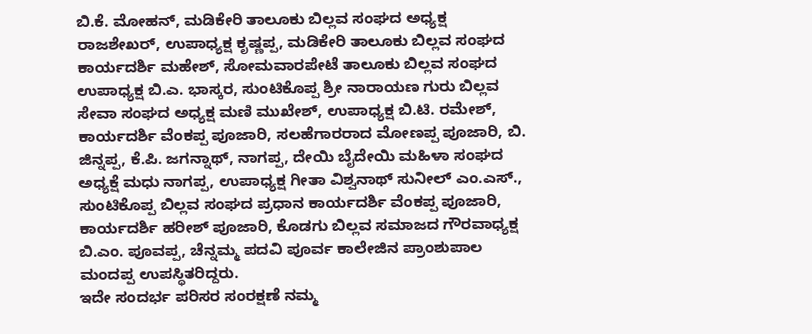ಬಿ.ಕೆ. ಮೋಹನ್, ಮಡಿಕೇರಿ ತಾಲೂಕು ಬಿಲ್ಲವ ಸಂಘದ ಅಧ್ಯಕ್ಷ ರಾಜಶೇಖರ್, ಉಪಾಧ್ಯಕ್ಷ ಕೃಷ್ಣಪ್ಪ, ಮಡಿಕೇರಿ ತಾಲೂಕು ಬಿಲ್ಲವ ಸಂಘದ ಕಾರ್ಯದರ್ಶಿ ಮಹೇಶ್, ಸೋಮವಾರಪೇಟೆ ತಾಲೂಕು ಬಿಲ್ಲವ ಸಂಘದ ಉಪಾಧ್ಯಕ್ಷ ಬಿ.ಎ. ಭಾಸ್ಕರ, ಸುಂಟಿಕೊಪ್ಪ ಶ್ರೀ ನಾರಾಯಣ ಗುರು ಬಿಲ್ಲವ ಸೇವಾ ಸಂಘದ ಅಧ್ಯಕ್ಷ ಮಣಿ ಮುಖೇಶ್, ಉಪಾಧ್ಯಕ್ಷ ಬಿ.ಟಿ. ರಮೇಶ್, ಕಾರ್ಯದರ್ಶಿ ವೆಂಕಪ್ಪ ಪೂಜಾರಿ, ಸಲಹೆಗಾರರಾದ ಮೋಣಪ್ಪ ಪೂಜಾರಿ, ಬಿ. ಜಿನ್ನಪ್ಪ, ಕೆ.ಪಿ. ಜಗನ್ನಾಥ್, ನಾಗಪ್ಪ, ದೇಯಿ ಬೈದೇಯಿ ಮಹಿಳಾ ಸಂಘದ ಅಧ್ಯಕ್ಷೆ ಮಧು ನಾಗಪ್ಪ, ಉಪಾಧ್ಯಕ್ಷ ಗೀತಾ ವಿಶ್ವನಾಥ್ ಸುನೀಲ್ ಎಂ.ಎಸ್., ಸುಂಟಿಕೊಪ್ಪ ಬಿಲ್ಲವ ಸಂಘದ ಪ್ರಧಾನ ಕಾರ್ಯದರ್ಶಿ ವೆಂಕಪ್ಪ ಪೂಜಾರಿ, ಕಾರ್ಯದರ್ಶಿ ಹರೀಶ್ ಪೂಜಾರಿ, ಕೊಡಗು ಬಿಲ್ಲವ ಸಮಾಜದ ಗೌರವಾಧ್ಯಕ್ಷ ಬಿ.ಎಂ. ಪೂವಪ್ಪ, ಚೆನ್ನಮ್ಮ ಪದವಿ ಪೂರ್ವ ಕಾಲೇಜಿನ ಪ್ರಾಂಶುಪಾಲ ಮಂದಪ್ಪ ಉಪಸ್ಥಿತರಿದ್ದರು.
ಇದೇ ಸಂದರ್ಭ ಪರಿಸರ ಸಂರಕ್ಷಣೆ ನಮ್ಮ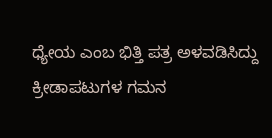ಧ್ಯೇಯ ಎಂಬ ಭಿತ್ತಿ ಪತ್ರ ಅಳವಡಿಸಿದ್ದು ಕ್ರೀಡಾಪಟುಗಳ ಗಮನ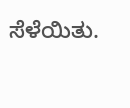ಸೆಳೆಯಿತು.